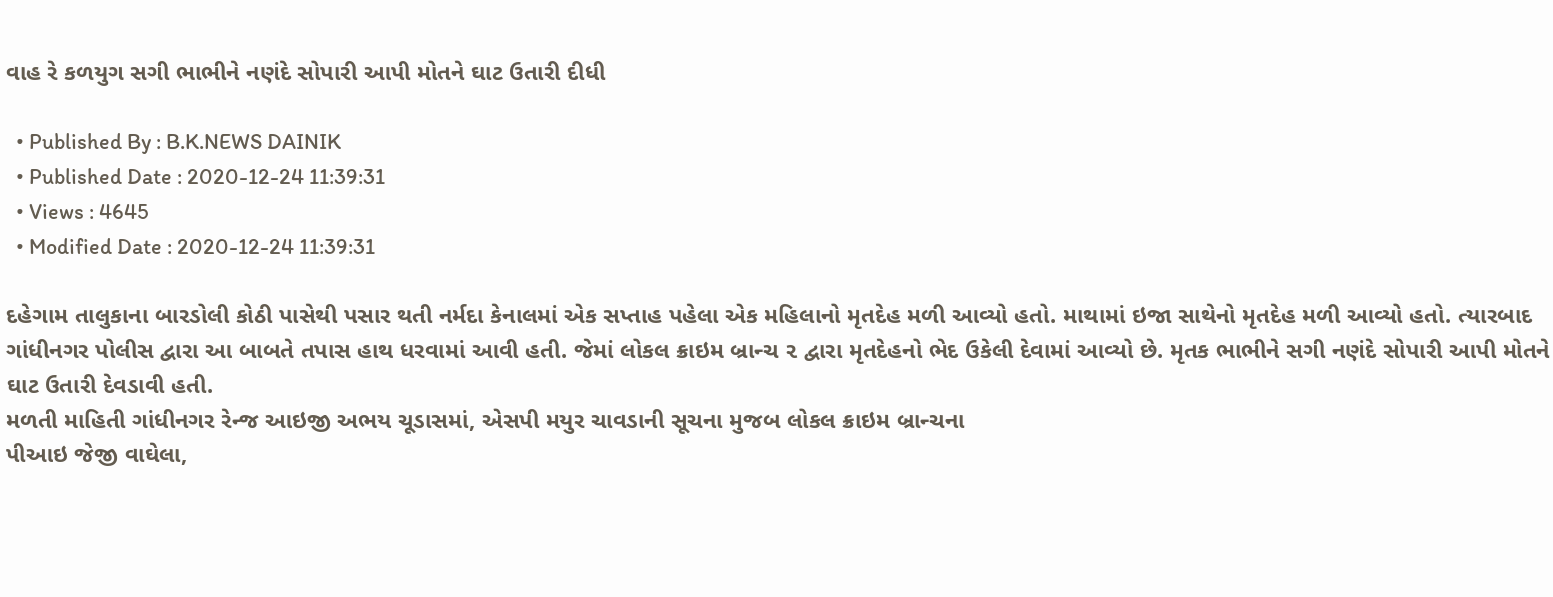વાહ રે કળયુગ સગી ભાભીને નણંદે સોપારી આપી મોતને ઘાટ ઉતારી દીધી

  • Published By : B.K.NEWS DAINIK
  • Published Date : 2020-12-24 11:39:31
  • Views : 4645
  • Modified Date : 2020-12-24 11:39:31

દહેગામ તાલુકાના બારડોલી કોઠી પાસેથી પસાર થતી નર્મદા કેનાલમાં એક સપ્તાહ પહેલા એક મહિલાનો મૃતદેહ મળી આવ્યો હતો. માથામાં ઇજા સાથેનો મૃતદેહ મળી આવ્યો હતો. ત્યારબાદ ગાંધીનગર પોલીસ દ્વારા આ બાબતે તપાસ હાથ ધરવામાં આવી હતી. જેમાં લોકલ ક્રાઇમ બ્રાન્ચ ૨ દ્વારા મૃતદેહનો ભેદ ઉકેલી દેવામાં આવ્યો છે. મૃતક ભાભીને સગી નણંદે સોપારી આપી મોતને ઘાટ ઉતારી દેવડાવી હતી.
મળતી માહિતી ગાંધીનગર રેન્જ આઇજી અભય ચૂડાસમાં, એસપી મયુર ચાવડાની સૂચના મુજબ લોકલ ક્રાઇમ બ્રાન્ચના
પીઆઇ જેજી વાઘેલા,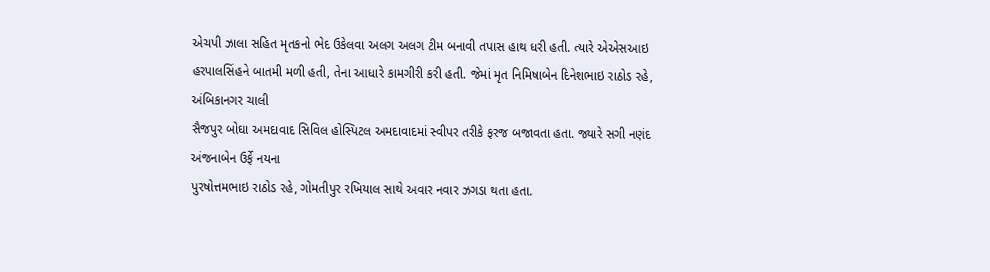એચપી ઝાલા સહિત મૃતકનો ભેદ ઉકેલવા અલગ અલગ ટીમ બનાવી તપાસ હાથ ધરી હતી. ત્યારે એએસઆઇ
હરપાલસિંહને બાતમી મળી હતી, તેના આધારે કામગીરી કરી હતી. જેમાં મૃત નિમિષાબેન દિનેશભાઇ રાઠોડ રહે, અંબિકાનગર ચાલી
સૈજપુર બોઘા અમદાવાદ સિવિલ હોસ્પિટલ અમદાવાદમાં સ્વીપર તરીકે ફરજ બજાવતા હતા. જ્યારે સગી નણંદ અંજનાબેન ઉર્ફે નયના
પુરષોત્તમભાઇ રાઠોડ રહે, ગોમતીપુર રખિયાલ સાથે અવાર નવાર ઝગડા થતા હતા.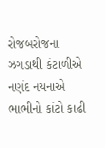રોજબરોજના ઝગડાથી કંટાળીએ નણંદ નયનાએ ભાભીનો કાંટો કાઢી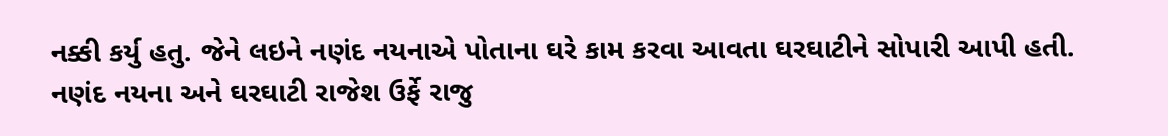નક્કી કર્યુ હતુ. જેને લઇને નણંદ નયનાએ પોતાના ઘરે કામ કરવા આવતા ઘરઘાટીને સોપારી આપી હતી. નણંદ નયના અને ઘરઘાટી રાજેશ ઉર્ફે રાજુ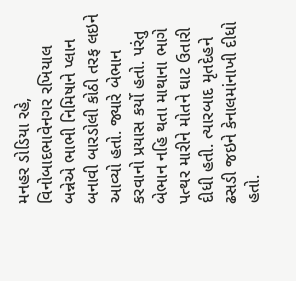મનહર ડોડિયા રહે, વિનોબાદભાવેનગર રખિયાલ બન્નેએ ભાભી નિમિષાને પ્લાન બનાવી બારડોલી કોઠી તરફ લઇને આવ્યો હતો. જ્યારે બેભાન કરવાનો પ્રયાસ કર્યો હતો. પરંતુ બેભાન નહિ થતા માથાના ભાગે પત્થર મારીને મોતને ઘાટ ઉતારી દીધી હતી. ત્યારબાદ મૃતદેહને ઢસડી જઇને કેનાલમાંનાખી દીધો હતો.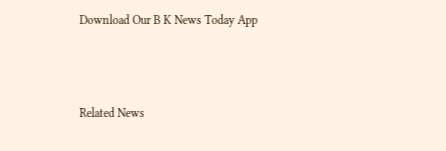Download Our B K News Today App



Related News